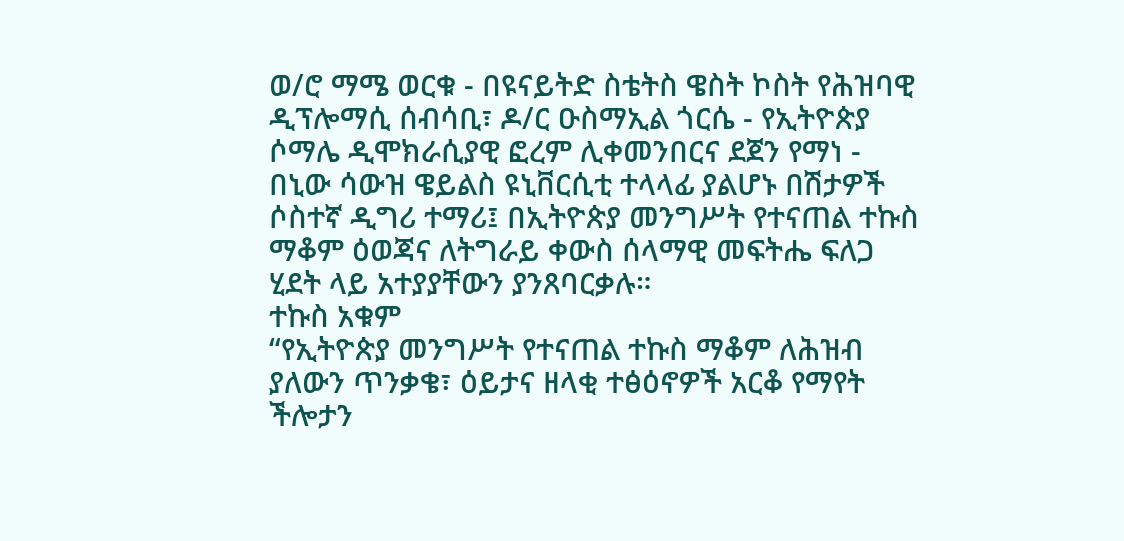ወ/ሮ ማሜ ወርቁ - በዩናይትድ ስቴትስ ዌስት ኮስት የሕዝባዊ ዲፕሎማሲ ሰብሳቢ፣ ዶ/ር ዑስማኢል ጎርሴ - የኢትዮጵያ ሶማሌ ዲሞክራሲያዊ ፎረም ሊቀመንበርና ደጀን የማነ - በኒው ሳውዝ ዌይልስ ዩኒቨርሲቲ ተላላፊ ያልሆኑ በሽታዎች ሶስተኛ ዲግሪ ተማሪ፤ በኢትዮጵያ መንግሥት የተናጠል ተኩስ ማቆም ዕወጃና ለትግራይ ቀውስ ሰላማዊ መፍትሔ ፍለጋ ሂደት ላይ አተያያቸውን ያንጸባርቃሉ።
ተኩስ አቁም
“የኢትዮጵያ መንግሥት የተናጠል ተኩስ ማቆም ለሕዝብ ያለውን ጥንቃቄ፣ ዕይታና ዘላቂ ተፅዕኖዎች አርቆ የማየት ችሎታን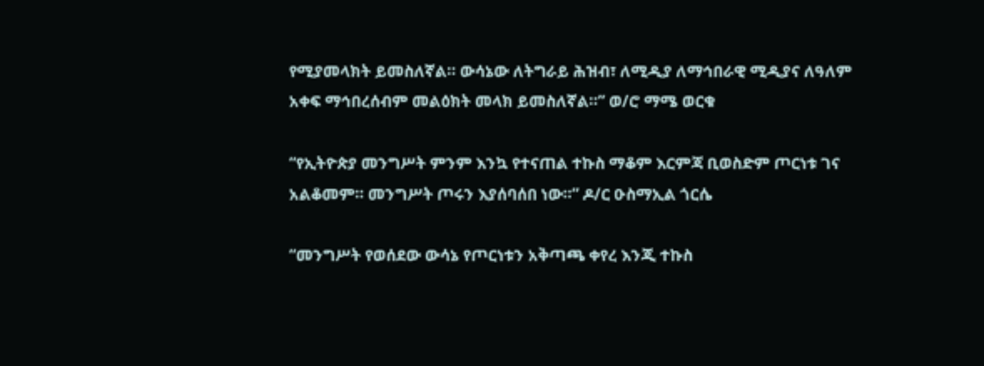የሚያመላክት ይመስለኛል። ውሳኔው ለትግራይ ሕዝብ፣ ለሚዲያ ለማኅበራዊ ሚዲያና ለዓለም አቀፍ ማኅበረሰብም መልዕክት መላክ ይመስለኛል።” ወ/ሮ ማሜ ወርቁ

“የኢትዮጵያ መንግሥት ምንም እንኳ የተናጠል ተኩስ ማቆም እርምጃ ቢወስድም ጦርነቱ ገና አልቆመም። መንግሥት ጦሩን እያሰባሰበ ነው።” ዶ/ር ዑስማኢል ጎርሴ

“መንግሥት የወሰደው ውሳኔ የጦርነቱን አቅጣጫ ቀየረ እንጂ ተኩስ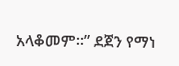አላቆመም።” ደጀን የማነ